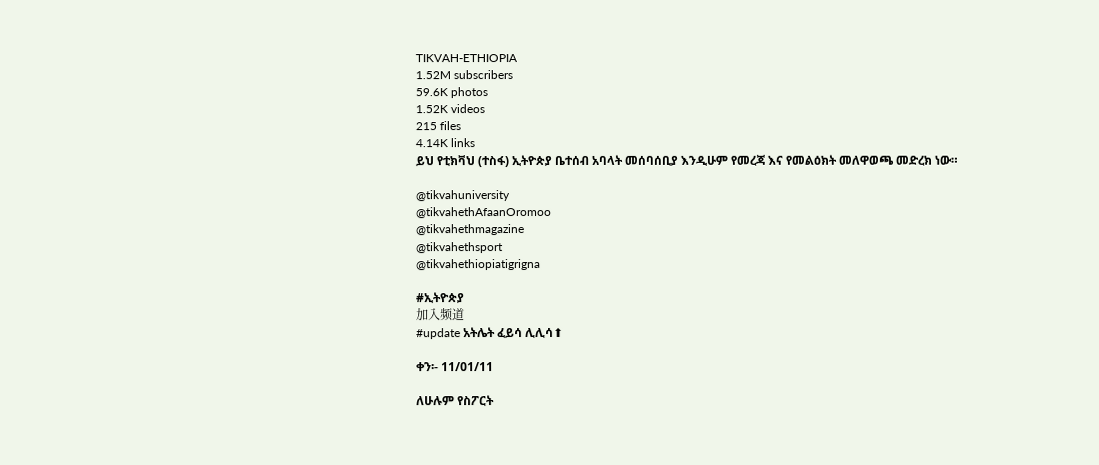TIKVAH-ETHIOPIA
1.52M subscribers
59.6K photos
1.52K videos
215 files
4.14K links
ይህ የቲክቫህ (ተስፋ) ኢትዮጵያ ቤተሰብ አባላት መሰባሰቢያ እንዲሁም የመረጃ እና የመልዕክት መለዋወጫ መድረክ ነው።

@tikvahuniversity
@tikvahethAfaanOromoo
@tikvahethmagazine
@tikvahethsport
@tikvahethiopiatigrigna

#ኢትዮጵያ
加入频道
#update አትሌት ፈይሳ ሊሊሳ⬆

ቀን፡- 11/01/11

ለሁሉም የስፖርት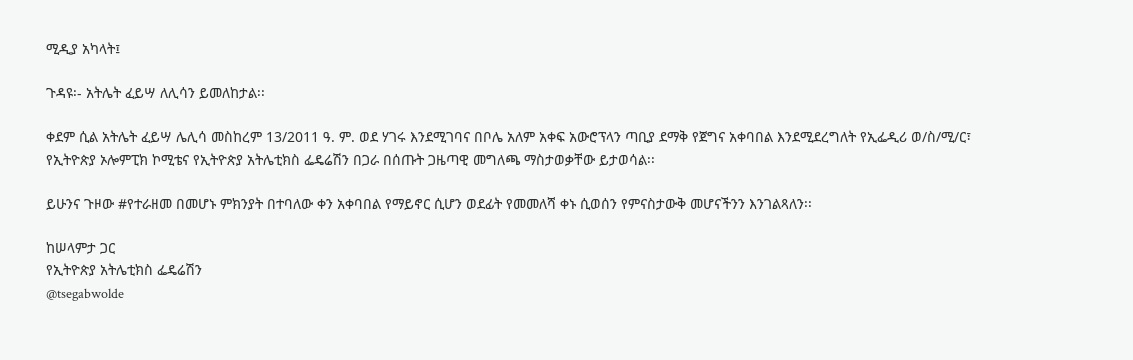ሚዲያ አካላት፤

ጉዳዩ፡- አትሌት ፈይሣ ለሊሳን ይመለከታል፡፡

ቀደም ሲል አትሌት ፈይሣ ሌሊሳ መስከረም 13/2011 ዓ. ም. ወደ ሃገሩ እንደሚገባና በቦሌ አለም አቀፍ አውሮፕላን ጣቢያ ደማቅ የጀግና አቀባበል እንደሚደረግለት የኢፌዲሪ ወ/ስ/ሚ/ር፣ የኢትዮጵያ ኦሎምፒክ ኮሚቴና የኢትዮጵያ አትሌቲክስ ፌዴሬሽን በጋራ በሰጡት ጋዜጣዊ መግለጫ ማስታወቃቸው ይታወሳል፡፡

ይሁንና ጉዞው #የተራዘመ በመሆኑ ምክንያት በተባለው ቀን አቀባበል የማይኖር ሲሆን ወደፊት የመመለሻ ቀኑ ሲወሰን የምናስታውቅ መሆናችንን እንገልጻለን፡፡

ከሠላምታ ጋር
የኢትዮጵያ አትሌቲክስ ፌዴሬሽን
@tsegabwolde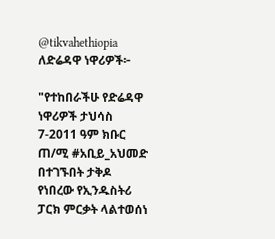@tikvahethiopia
ለድሬዳዋ ነዋሪዎች፦

"የተከበራችሁ የድሬዳዋ ነዋሪዎች ታህሳስ
7-2011 ዓም ክቡር ጠ/ሚ #አቢይ_አህመድ በተገኙበት ታቅዶ የነበረው የኢንዱስትሪ ፓርክ ምርቃት ላልተወሰነ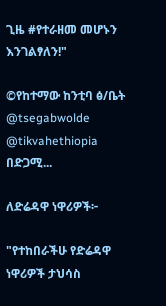ጊዜ #የተራዘመ መሆኑን እንገልፃለን!"

©የከተማው ከንቲባ ፅ/ቤት
@tsegabwolde @tikvahethiopia
በድጋሚ...

ለድሬዳዋ ነዋሪዎች፦

"የተከበራችሁ የድሬዳዋ ነዋሪዎች ታህሳስ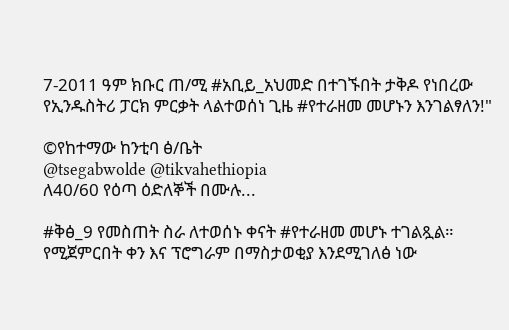7-2011 ዓም ክቡር ጠ/ሚ #አቢይ_አህመድ በተገኙበት ታቅዶ የነበረው የኢንዱስትሪ ፓርክ ምርቃት ላልተወሰነ ጊዜ #የተራዘመ መሆኑን እንገልፃለን!"

©የከተማው ከንቲባ ፅ/ቤት
@tsegabwolde @tikvahethiopia
ለ40/60 የዕጣ ዕድለኞች በሙሉ...

#ቅፅ_9 የመስጠት ስራ ለተወሰኑ ቀናት #የተራዘመ መሆኑ ተገልጿል። የሚጀምርበት ቀን እና ፕሮግራም በማስታወቂያ እንደሚገለፅ ነው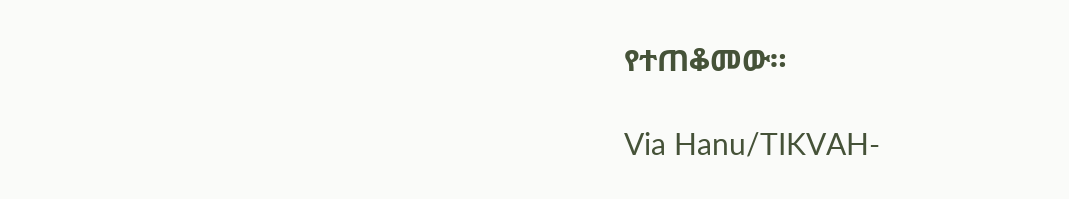የተጠቆመው።

Via Hanu/TIKVAH-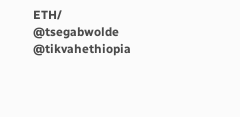ETH/
@tsegabwolde @tikvahethiopia